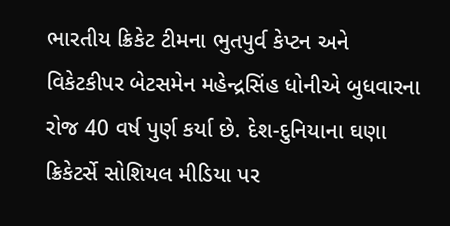ભારતીય ક્રિકેટ ટીમના ભુતપુર્વ કેપ્ટન અને વિકેટકીપર બેટસમેન મહેન્દ્રસિંહ ધોનીએ બુધવારના રોજ 40 વર્ષ પુર્ણ કર્યા છે. દેશ-દુનિયાના ઘણા ક્રિકેટર્સે સોશિયલ મીડિયા પર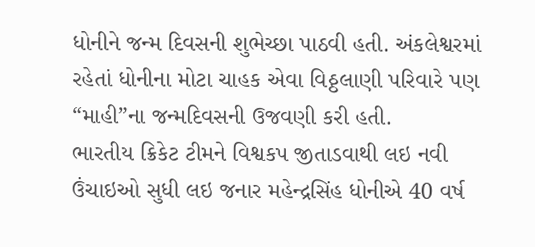ધોનીને જન્મ દિવસની શુભેચ્છા પાઠવી હતી. અંકલેશ્વરમાં રહેતાં ધોનીના મોટા ચાહક એવા વિઠ્ઠલાણી પરિવારે પણ “માહી”ના જન્મદિવસની ઉજવણી કરી હતી.
ભારતીય ક્રિકેટ ટીમને વિશ્વકપ જીતાડવાથી લઇ નવી ઉંચાઇઓ સુધી લઇ જનાર મહેન્દ્રસિંહ ધોનીએ 40 વર્ષ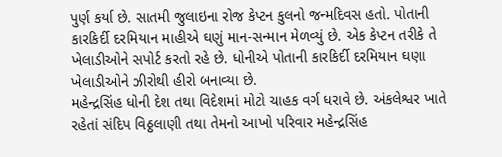પુર્ણ કર્યા છે. સાતમી જુલાઇના રોજ કેપ્ટન કુલનો જન્મદિવસ હતો. પોતાની કારકિર્દી દરમિયાન માહીએ ઘણું માન-સન્માન મેળવ્યું છે. એક કેપ્ટન તરીકે તે ખેલાડીઓને સપોર્ટ કરતો રહે છે. ધોનીએ પોતાની કારકિર્દી દરમિયાન ઘણા ખેલાડીઓને ઝીરોથી હીરો બનાવ્યા છે.
મહેન્દ્રસિંહ ધોની દેશ તથા વિદેશમાં મોટો ચાહક વર્ગ ધરાવે છે. અંકલેશ્વર ખાતે રહેતાં સંદિપ વિઠ્ઠલાણી તથા તેમનો આખો પરિવાર મહેન્દ્રસિંહ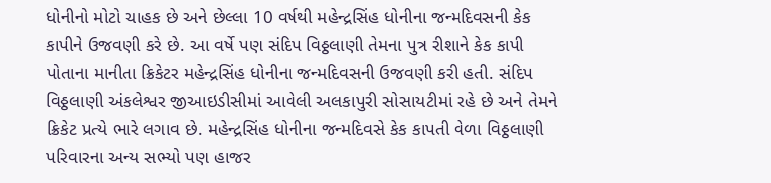ધોનીનો મોટો ચાહક છે અને છેલ્લા 10 વર્ષથી મહેન્દ્રસિંહ ધોનીના જન્મદિવસની કેક કાપીને ઉજવણી કરે છે. આ વર્ષે પણ સંદિપ વિઠ્ઠલાણી તેમના પુત્ર રીશાને કેક કાપી પોતાના માનીતા ક્રિકેટર મહેન્દ્રસિંહ ધોનીના જન્મદિવસની ઉજવણી કરી હતી. સંદિપ વિઠ્ઠલાણી અંકલેશ્વર જીઆઇડીસીમાં આવેલી અલકાપુરી સોસાયટીમાં રહે છે અને તેમને ક્રિકેટ પ્રત્યે ભારે લગાવ છે. મહેન્દ્રસિંહ ધોનીના જન્મદિવસે કેક કાપતી વેળા વિઠ્ઠલાણી પરિવારના અન્ય સભ્યો પણ હાજર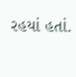રહયાં હતાં.